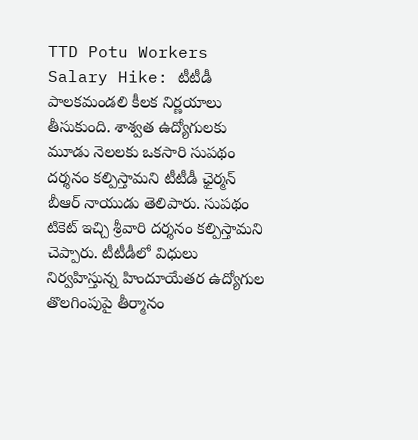TTD Potu Workers Salary Hike: టీటీడీ పాలకమండలి కీలక నిర్ణయాలు తీసుకుంది. శాశ్వత ఉద్యోగులకు మూడు నెలలకు ఒకసారి సుపథం దర్శనం కల్పిస్తామని టీటీడీ ఛైర్మన్ బీఆర్ నాయుడు తెలిపారు. సుపథం టికెట్ ఇచ్చి శ్రీవారి దర్శనం కల్పిస్తామని చెప్పారు. టీటీడీలో విధులు నిర్వహిస్తున్న హిందూయేతర ఉద్యోగుల తొలగింపుపై తీర్మానం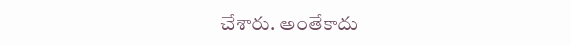చేశారు. అంతేకాదు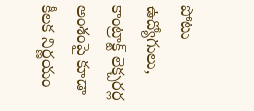పోటు ఉద్యోగులు, కాంట్రాక్ట్ లెక్చరర్ల అంశంపై కూడా కీలక నిర్ణయం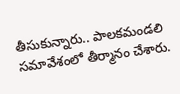తీసుకున్నారు.. పాలకమండలి సమావేశంలో తీర్మానం చేశారు.